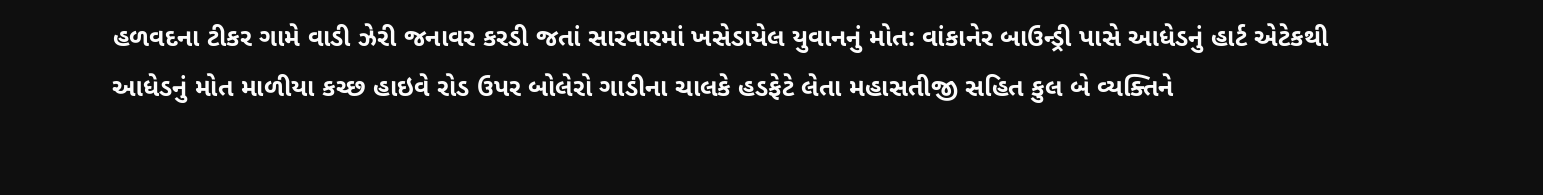હળવદના ટીકર ગામે વાડી ઝેરી જનાવર કરડી જતાં સારવારમાં ખસેડાયેલ યુવાનનું મોત: વાંકાનેર બાઉન્ડ્રી પાસે આધેડનું હાર્ટ એટેકથી આધેડનું મોત માળીયા કચ્છ હાઇવે રોડ ઉપર બોલેરો ગાડીના ચાલકે હડફેટે લેતા મહાસતીજી સહિત કુલ બે વ્યક્તિને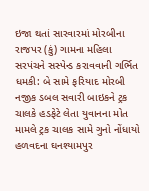ઇજા થતાં સારવારમાં મોરબીના રાજપર (કું) ગામના મહિલા સરપંચને સસ્પેન્ડ કરાવવાની ગર્ભિત ધમકી: બે સામે ફરિયાદ મોરબી નજીક ડબલ સવારી બાઇકને ટ્રક ચાલકે હડફેટે લેતા યુવાનના મોત મામલે ટ્રક ચાલક સામે ગુનો નોંધાયો હળવદના ઘનશ્યામપુર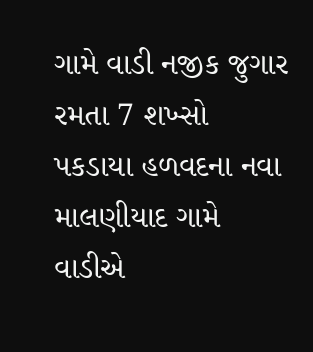ગામે વાડી નજીક જુગાર રમતા 7 શખ્સો પકડાયા હળવદના નવા માલણીયાદ ગામે વાડીએ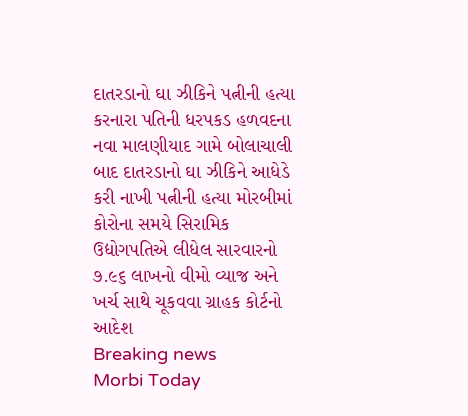દાતરડાનો ઘા ઝીકિને પત્નીની હત્યા કરનારા પતિની ધરપકડ હળવદના નવા માલણીયાદ ગામે બોલાચાલી બાદ દાતરડાનો ઘા ઝીકિને આધેડે કરી નાખી પત્નીની હત્યા મોરબીમાં કોરોના સમયે સિરામિક ઉદ્યોગપતિએ લીધેલ સારવારનો ૭.૯૬ લાખનો વીમો વ્યાજ અને ખર્ચ સાથે ચૂકવવા ગ્રાહક કોર્ટનો આદેશ
Breaking news
Morbi Today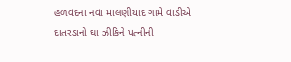હળવદના નવા માલણીયાદ ગામે વાડીએ દાતરડાનો ઘા ઝીકિને પત્નીની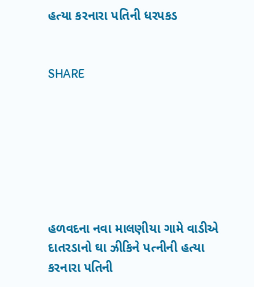હત્યા કરનારા પતિની ધરપકડ


SHARE







હળવદના નવા માલણીયા ગામે વાડીએ દાતરડાનો ઘા ઝીકિને પત્નીની હત્યા કરનારા પતિની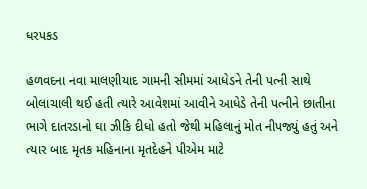ધરપકડ

હળવદના નવા માલણીયાદ ગામની સીમમાં આધેડને તેની પત્ની સાથે બોલાચાલી થઈ હતી ત્યારે આવેશમાં આવીને આધેડે તેની પત્નીને છાતીના ભાગે દાતરડાનો ઘા ઝીકિ દીધો હતો જેથી મહિલાનું મોત નીપજ્યું હતું અને ત્યાર બાદ મૃતક મહિનાના મૃતદેહને પીએમ માટે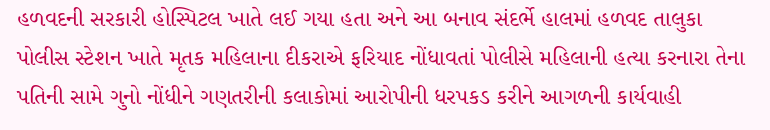હળવદની સરકારી હોસ્પિટલ ખાતે લઈ ગયા હતા અને આ બનાવ સંદર્ભે હાલમાં હળવદ તાલુકા પોલીસ સ્ટેશન ખાતે મૃતક મહિલાના દીકરાએ ફરિયાદ નોંધાવતાં પોલીસે મહિલાની હત્યા કરનારા તેના પતિની સામે ગુનો નોંધીને ગણતરીની કલાકોમાં આરોપીની ધરપકડ કરીને આગળની કાર્યવાહી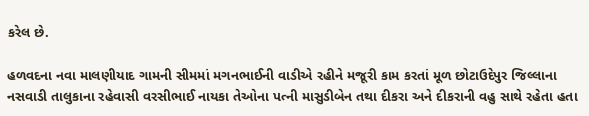કરેલ છે.

હળવદના નવા માલણીયાદ ગામની સીમમાં મગનભાઈની વાડીએ રહીને મજૂરી કામ કરતાં મૂળ છોટાઉદેપુર જિલ્લાના નસવાડી તાલુકાના રહેવાસી વરસીભાઈ નાયકા તેઓના પત્ની માસુડીબેન તથા દીકરા અને દીકરાની વહુ સાથે રહેતા હતા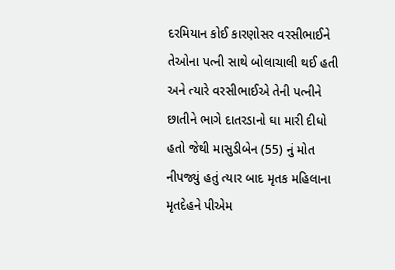દરમિયાન કોઈ કારણોસર વરસીભાઈને તેઓના પત્ની સાથે બોલાચાલી થઈ હતી અને ત્યારે વરસીભાઈએ તેની પત્નીને છાતીને ભાગે દાતરડાનો ઘા મારી દીધો હતો જેથી માસુડીબેન (55) નું મોત નીપજ્યું હતું ત્યાર બાદ મૃતક મહિલાના મૃતદેહને પીએમ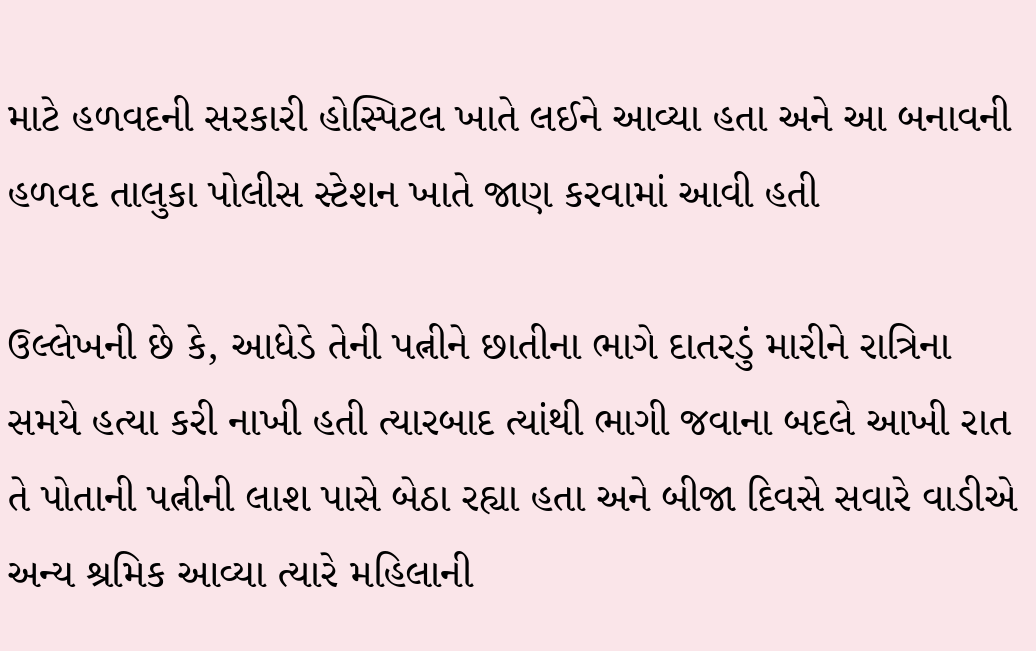માટે હળવદની સરકારી હોસ્પિટલ ખાતે લઈને આવ્યા હતા અને આ બનાવની હળવદ તાલુકા પોલીસ સ્ટેશન ખાતે જાણ કરવામાં આવી હતી

ઉલ્લેખની છે કે, આધેડે તેની પત્નીને છાતીના ભાગે દાતરડું મારીને રાત્રિના સમયે હત્યા કરી નાખી હતી ત્યારબાદ ત્યાંથી ભાગી જવાના બદલે આખી રાત તે પોતાની પત્નીની લાશ પાસે બેઠા રહ્યા હતા અને બીજા દિવસે સવારે વાડીએ અન્ય શ્રમિક આવ્યા ત્યારે મહિલાની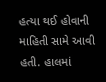હત્યા થઈ હોવાની માહિતી સામે આવી હતી. હાલમાં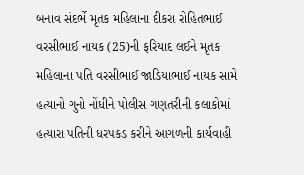બનાવ સંદર્ભે મૃતક મહિલાના દીકરા રોહિતભાઈ વરસીભાઈ નાયક (25)ની ફરિયાદ લઈને મૃતક મહિલાના પતિ વરસીભાઈ જાડિયાભાઈ નાયક સામે હત્યાનો ગુનો નોંધીને પોલીસ ગણતરીની કલાકોમાં હત્યારા પતિની ધરપકડ કરીને આગળની કાર્યવાહી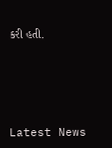કરી હતી.






Latest News